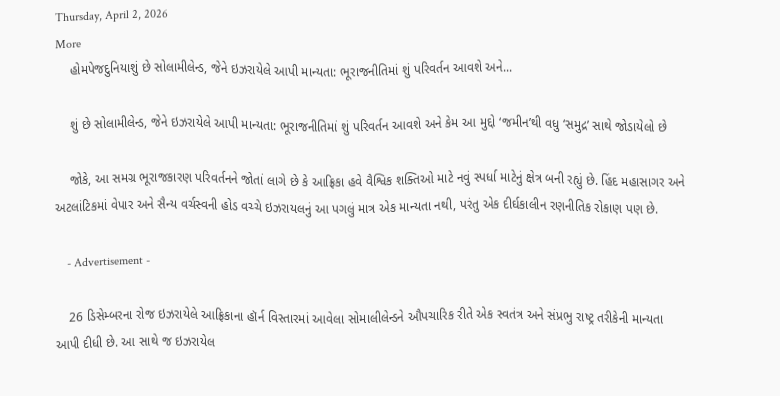Thursday, April 2, 2026
More
    હોમપેજદુનિયાશું છે સોલામીલેન્ડ, જેને ઇઝરાયેલે આપી માન્યતા: ભૂરાજનીતિમાં શું પરિવર્તન આવશે અને...

    શું છે સોલામીલેન્ડ, જેને ઇઝરાયેલે આપી માન્યતા: ભૂરાજનીતિમાં શું પરિવર્તન આવશે અને કેમ આ મુદ્દો ‘જમીન’થી વધુ ‘સમુદ્ર’ સાથે જોડાયેલો છે

    જોકે, આ સમગ્ર ભૂરાજકારણ પરિવર્તનને જોતાં લાગે છે કે આફ્રિકા હવે વૈશ્વિક શક્તિઓ માટે નવું સ્પર્ધા માટેનું ક્ષેત્ર બની રહ્યું છે. હિંદ મહાસાગર અને અટલાંટિકમાં વેપાર અને સૈન્ય વર્ચસ્વની હોડ વચ્ચે ઇઝરાયલનું આ પગલું માત્ર એક માન્યતા નથી, પરંતુ એક દીર્ઘકાલીન રણનીતિક રોકાણ પણ છે.

    - Advertisement -

    26 ડિસેમ્બરના રોજ ઇઝરાયેલે આફ્રિકાના હૉર્ન વિસ્તારમાં આવેલા સોમાલીલેન્ડને ઔપચારિક રીતે એક સ્વતંત્ર અને સંપ્રભુ રાષ્ટ્ર તરીકેની માન્યતા આપી દીધી છે. આ સાથે જ ઇઝરાયેલ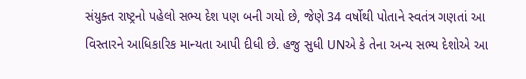સંયુક્ત રાષ્ટ્રનો પહેલો સભ્ય દેશ પણ બની ગયો છે, જેણે 34 વર્ષોથી પોતાને સ્વતંત્ર ગણતાં આ વિસ્તારને આધિકારિક માન્યતા આપી દીધી છે. હજુ સુધી UNએ કે તેના અન્ય સભ્ય દેશોએ આ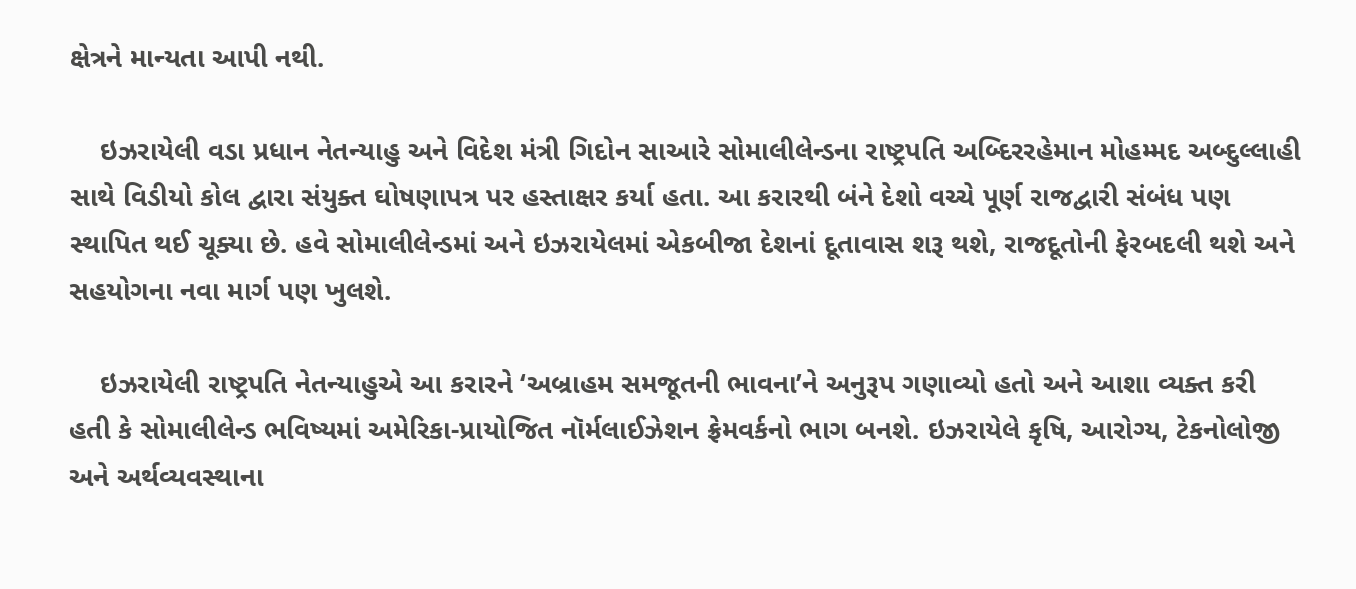ક્ષેત્રને માન્યતા આપી નથી.

    ઇઝરાયેલી વડા પ્રધાન નેતન્યાહુ અને વિદેશ મંત્રી ગિદોન સાઆરે સોમાલીલેન્ડના રાષ્ટ્રપતિ અબ્દિરરહેમાન મોહમ્મદ અબ્દુલ્લાહી સાથે વિડીયો કોલ દ્વારા સંયુક્ત ઘોષણાપત્ર પર હસ્તાક્ષર કર્યા હતા. આ કરારથી બંને દેશો વચ્ચે પૂર્ણ રાજદ્વારી સંબંધ પણ સ્થાપિત થઈ ચૂક્યા છે. હવે સોમાલીલેન્ડમાં અને ઇઝરાયેલમાં એકબીજા દેશનાં દૂતાવાસ શરૂ થશે, રાજદૂતોની ફેરબદલી થશે અને સહયોગના નવા માર્ગ પણ ખુલશે.

    ઇઝરાયેલી રાષ્ટ્રપતિ નેતન્યાહુએ આ કરારને ‘અબ્રાહમ સમજૂતની ભાવના’ને અનુરૂપ ગણાવ્યો હતો અને આશા વ્યક્ત કરી હતી કે સોમાલીલેન્ડ ભવિષ્યમાં અમેરિકા-પ્રાયોજિત નૉર્મલાઈઝેશન ફ્રેમવર્કનો ભાગ બનશે. ઇઝરાયેલે કૃષિ, આરોગ્ય, ટેકનોલોજી અને અર્થવ્યવસ્થાના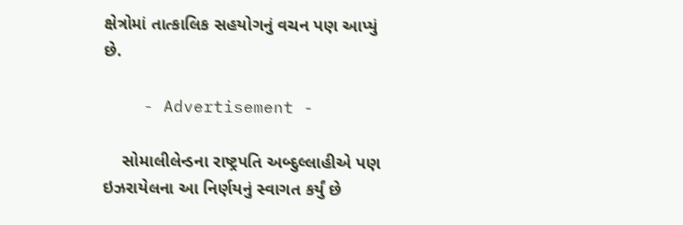ક્ષેત્રોમાં તાત્કાલિક સહયોગનું વચન પણ આપ્યું છે.

    - Advertisement -

    સોમાલીલેન્ડના રાષ્ટ્રપતિ અબ્દુલ્લાહીએ પણ ઇઝરાયેલના આ નિર્ણયનું સ્વાગત કર્યું છે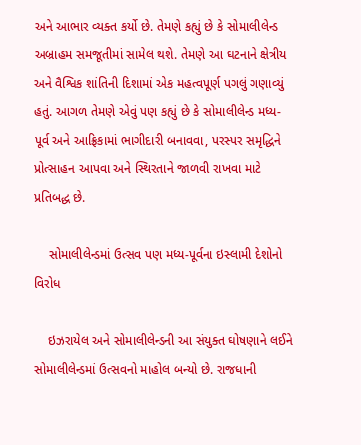અને આભાર વ્યક્ત કર્યો છે. તેમણે કહ્યું છે કે સોમાલીલેન્ડ અબ્રાહમ સમજૂતીમાં સામેલ થશે. તેમણે આ ઘટનાને ક્ષેત્રીય અને વૈશ્વિક શાંતિની દિશામાં એક મહત્વપૂર્ણ પગલું ગણાવ્યું હતું. આગળ તેમણે એવું પણ કહ્યું છે કે સોમાલીલેન્ડ મધ્ય-પૂર્વ અને આફ્રિકામાં ભાગીદારી બનાવવા, પરસ્પર સમૃદ્ધિને પ્રોત્સાહન આપવા અને સ્થિરતાને જાળવી રાખવા માટે પ્રતિબદ્ધ છે.

    સોમાલીલેન્ડમાં ઉત્સવ પણ મધ્ય-પૂર્વના ઇસ્લામી દેશોનો વિરોધ

    ઇઝરાયેલ અને સોમાલીલેન્ડની આ સંયુક્ત ઘોષણાને લઈને સોમાલીલેન્ડમાં ઉત્સવનો માહોલ બન્યો છે. રાજધાની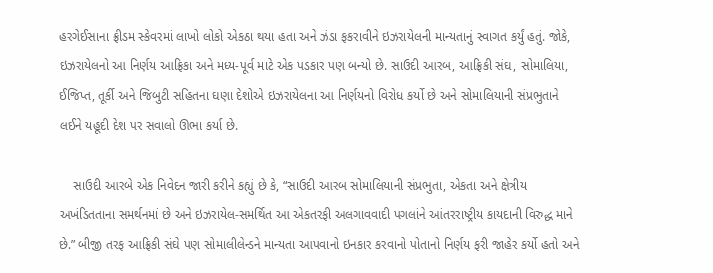હરગેઈસાના ફ્રીડમ સ્કેવરમાં લાખો લોકો એકઠા થયા હતા અને ઝંડા ફકરાવીને ઇઝરાયેલની માન્યતાનું સ્વાગત કર્યું હતું. જોકે, ઇઝરાયેલનો આ નિર્ણય આફ્રિકા અને મધ્ય-પૂર્વ માટે એક પડકાર પણ બન્યો છે. સાઉદી આરબ, આફ્રિકી સંઘ, સોમાલિયા, ઈજિપ્ત, તૂર્કી અને જિબુટી સહિતના ઘણા દેશોએ ઇઝરાયેલના આ નિર્ણયનો વિરોધ કર્યો છે અને સોમાલિયાની સંપ્રભુતાને લઈને યહૂદી દેશ પર સવાલો ઊભા કર્યા છે.

    સાઉદી આરબે એક નિવેદન જારી કરીને કહ્યું છે કે, “સાઉદી આરબ સોમાલિયાની સંપ્રભુતા, એકતા અને ક્ષેત્રીય અખંડિતતાના સમર્થનમાં છે અને ઇઝરાયેલ-સમર્થિત આ એકતરફી અલગાવવાદી પગલાંને આંતરરાષ્ટ્રીય કાયદાની વિરુદ્ધ માને છે.” બીજી તરફ આફ્રિકી સંઘે પણ સોમાલીલેન્ડને માન્યતા આપવાનો ઇનકાર કરવાનો પોતાનો નિર્ણય ફરી જાહેર કર્યો હતો અને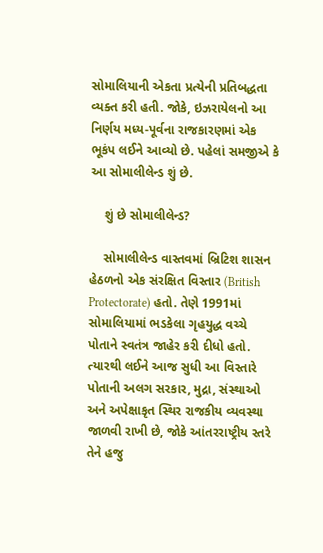સોમાલિયાની એકતા પ્રત્યેની પ્રતિબદ્ધતા વ્યક્ત કરી હતી. જોકે, ઇઝરાયેલનો આ નિર્ણય મધ્ય-પૂર્વના રાજકારણમાં એક ભૂકંપ લઈને આવ્યો છે. પહેલાં સમજીએ કે આ સોમાલીલેન્ડ શું છે.

    શું છે સોમાલીલેન્ડ?

    સોમાલીલેન્ડ વાસ્તવમાં બ્રિટિશ શાસન હેઠળનો એક સંરક્ષિત વિસ્તાર (British Protectorate) હતો. તેણે 1991માં સોમાલિયામાં ભડકેલા ગૃહયુદ્ધ વચ્ચે પોતાને સ્વતંત્ર જાહેર કરી દીધો હતો. ત્યારથી લઈને આજ સુધી આ વિસ્તારે પોતાની અલગ સરકાર, મુદ્રા, સંસ્થાઓ અને અપેક્ષાકૃત સ્થિર રાજકીય વ્યવસ્થા જાળવી રાખી છે, જોકે આંતરરાષ્ટ્રીય સ્તરે તેને હજુ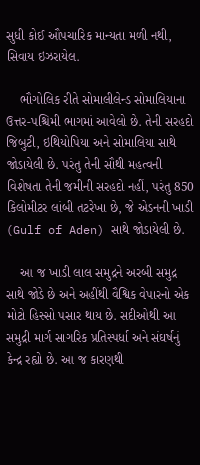સુધી કોઈ ઔપચારિક માન્યતા મળી નથી, સિવાય ઇઝરાયેલ.

    ભૌગોલિક રીતે સોમાલીલેન્ડ સોમાલિયાના ઉત્તર-પશ્ચિમી ભાગમાં આવેલો છે. તેની સરહદો જિબુટી, ઇથિયોપિયા અને સોમાલિયા સાથે જોડાયેલી છે. પરંતુ તેની સૌથી મહત્વની વિશેષતા તેની જમીની સરહદો નહીં, પરંતુ 850 કિલોમીટર લાંબી તટરેખા છે, જે એડનની ખાડી (Gulf of Aden) સાથે જોડાયેલી છે.

    આ જ ખાડી લાલ સમુદ્રને અરબી સમુદ્ર સાથે જોડે છે અને અહીંથી વૈશ્વિક વેપારનો એક મોટો હિસ્સો પસાર થાય છે. સદીઓથી આ સમુદ્રી માર્ગ સાગરિક પ્રતિસ્પર્ધા અને સંઘર્ષનું કેન્દ્ર રહ્યો છે. આ જ કારણથી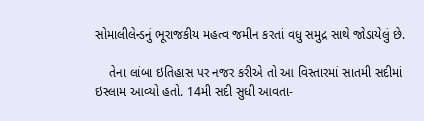સોમાલીલેન્ડનું ભૂરાજકીય મહત્વ જમીન કરતાં વધુ સમુદ્ર સાથે જોડાયેલું છે.

    તેના લાંબા ઇતિહાસ પર નજર કરીએ તો આ વિસ્તારમાં સાતમી સદીમાં ઇસ્લામ આવ્યો હતો. 14મી સદી સુધી આવતા-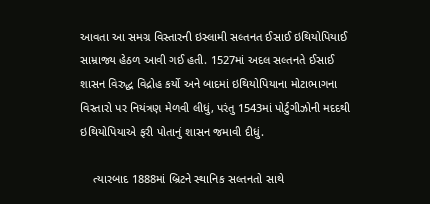આવતા આ સમગ્ર વિસ્તારની ઇસ્લામી સલ્તનત ઈસાઈ ઇથિયોપિયાઈ સામ્રાજ્ય હેઠળ આવી ગઈ હતી. 1527માં અદલ સલ્તનતે ઈસાઈ શાસન વિરુદ્ધ વિદ્રોહ કર્યો અને બાદમાં ઇથિયોપિયાના મોટાભાગના વિસ્તારો પર નિયંત્રણ મેળવી લીધું, પરંતુ 1543માં પોર્ટુગીઝોની મદદથી ઇથિયોપિયાએ ફરી પોતાનું શાસન જમાવી દીધું.

    ત્યારબાદ 1888માં બ્રિટને સ્થાનિક સલ્તનતો સાથે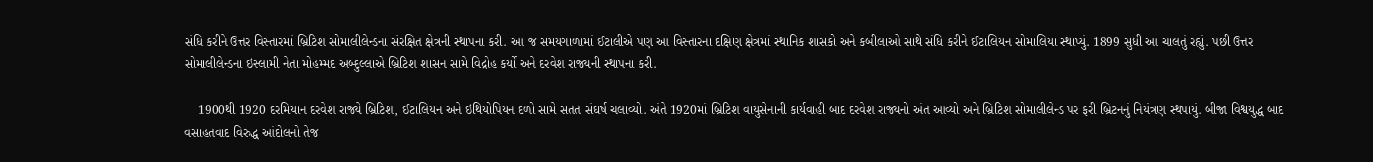સંધિ કરીને ઉત્તર વિસ્તારમાં બ્રિટિશ સોમાલીલેન્ડના સંરક્ષિત ક્ષેત્રની સ્થાપના કરી. આ જ સમયગાળામાં ઈટાલીએ પણ આ વિસ્તારના દક્ષિણ ક્ષેત્રમાં સ્થાનિક શાસકો અને કબીલાઓ સાથે સંધિ કરીને ઈટાલિયન સોમાલિયા સ્થાપ્યું. 1899 સુધી આ ચાલતું રહ્યું. પછી ઉત્તર સોમાલીલેન્ડના ઇસ્લામી નેતા મોહમ્મદ અબ્દુલ્લાએ બ્રિટિશ શાસન સામે વિદ્રોહ કર્યો અને દરવેશ રાજ્યની સ્થાપના કરી.

    1900થી 1920 દરમિયાન દરવેશ રાજ્યે બ્રિટિશ, ઈટાલિયન અને ઇથિયોપિયન દળો સામે સતત સંઘર્ષ ચલાવ્યો. અંતે 1920માં બ્રિટિશ વાયુસેનાની કાર્યવાહી બાદ દરવેશ રાજ્યનો અંત આવ્યો અને બ્રિટિશ સોમાલીલેન્ડ પર ફરી બ્રિટનનું નિયંત્રણ સ્થપાયું. બીજા વિશ્વયુદ્ધ બાદ વસાહતવાદ વિરુદ્ધ આંદોલનો તેજ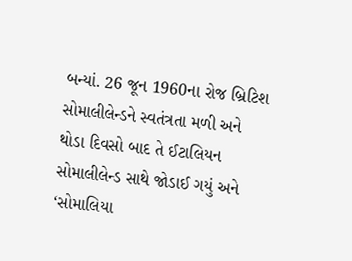બન્યાં. 26 જૂન 1960ના રોજ બ્રિટિશ સોમાલીલેન્ડને સ્વતંત્રતા મળી અને થોડા દિવસો બાદ તે ઈટાલિયન સોમાલીલેન્ડ સાથે જોડાઈ ગયું અને ‘સોમાલિયા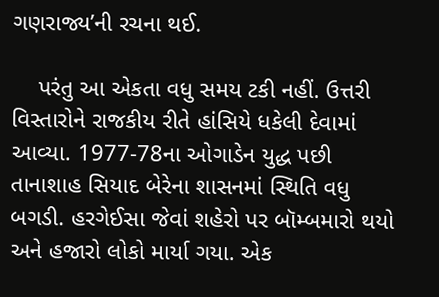ગણરાજ્ય’ની રચના થઈ.

    પરંતુ આ એકતા વધુ સમય ટકી નહીં. ઉત્તરી વિસ્તારોને રાજકીય રીતે હાંસિયે ધકેલી દેવામાં આવ્યા. 1977-78ના ઓગાડેન યુદ્ધ પછી તાનાશાહ સિયાદ બેરેના શાસનમાં સ્થિતિ વધુ બગડી. હરગેઈસા જેવાં શહેરો પર બૉમ્બમારો થયો અને હજારો લોકો માર્યા ગયા. એક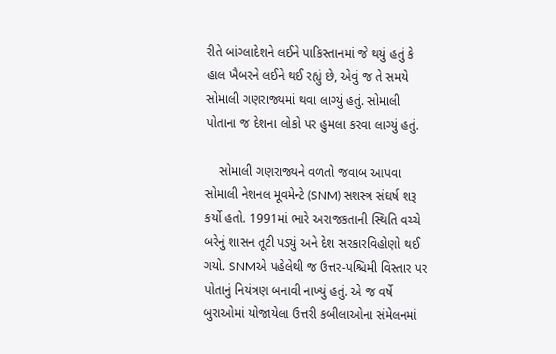રીતે બાંગ્લાદેશને લઈને પાકિસ્તાનમાં જે થયું હતું કે હાલ ખૈબરને લઈને થઈ રહ્યું છે, એવું જ તે સમયે સોમાલી ગણરાજ્યમાં થવા લાગ્યું હતું. સોમાલી પોતાના જ દેશના લોકો પર હુમલા કરવા લાગ્યું હતું.

    સોમાલી ગણરાજ્યને વળતો જવાબ આપવા સોમાલી નેશનલ મૂવમેન્ટે (SNM) સશસ્ત્ર સંઘર્ષ શરૂ કર્યો હતો. 1991માં ભારે અરાજકતાની સ્થિતિ વચ્ચે બરેનું શાસન તૂટી પડ્યું અને દેશ સરકારવિહોણો થઈ ગયો. SNMએ પહેલેથી જ ઉત્તર-પશ્ચિમી વિસ્તાર પર પોતાનું નિયંત્રણ બનાવી નાખ્યું હતું. એ જ વર્ષે બુરાઓમાં યોજાયેલા ઉત્તરી કબીલાઓના સંમેલનમાં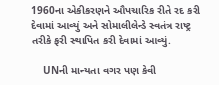1960ના એકીકરણને ઔપચારિક રીતે રદ કરી દેવામાં આવ્યું અને સોમાલીલેન્ડે સ્વતંત્ર રાષ્ટ્ર તરીકે ફરી સ્થાપિત કરી દેવામાં આવ્યું.

    UNની માન્યતા વગર પણ કેવી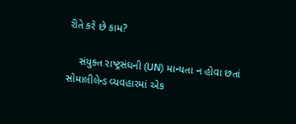રીતે કરે છે કામ?

    સંયુક્ત રાષ્ટ્રસંઘની (UN) માન્યતા ન હોવા છતાં સોમાલીલેન્ડ વ્યવહારમાં એક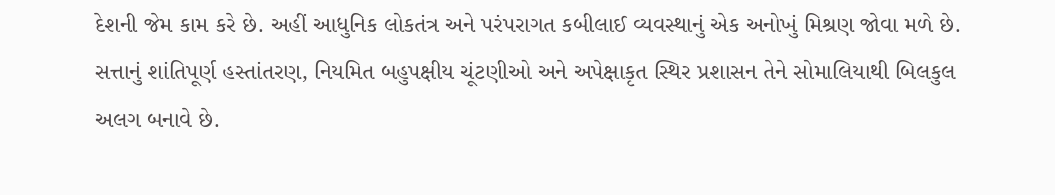દેશની જેમ કામ કરે છે. અહીં આધુનિક લોકતંત્ર અને પરંપરાગત કબીલાઈ વ્યવસ્થાનું એક અનોખું મિશ્રણ જોવા મળે છે. સત્તાનું શાંતિપૂર્ણ હસ્તાંતરણ, નિયમિત બહુપક્ષીય ચૂંટણીઓ અને અપેક્ષાકૃત સ્થિર પ્રશાસન તેને સોમાલિયાથી બિલકુલ અલગ બનાવે છે.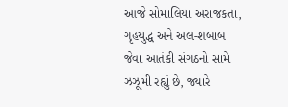આજે સોમાલિયા અરાજકતા, ગૃહયુદ્ધ અને અલ-શબાબ જેવા આતંકી સંગઠનો સામે ઝઝૂમી રહ્યું છે, જ્યારે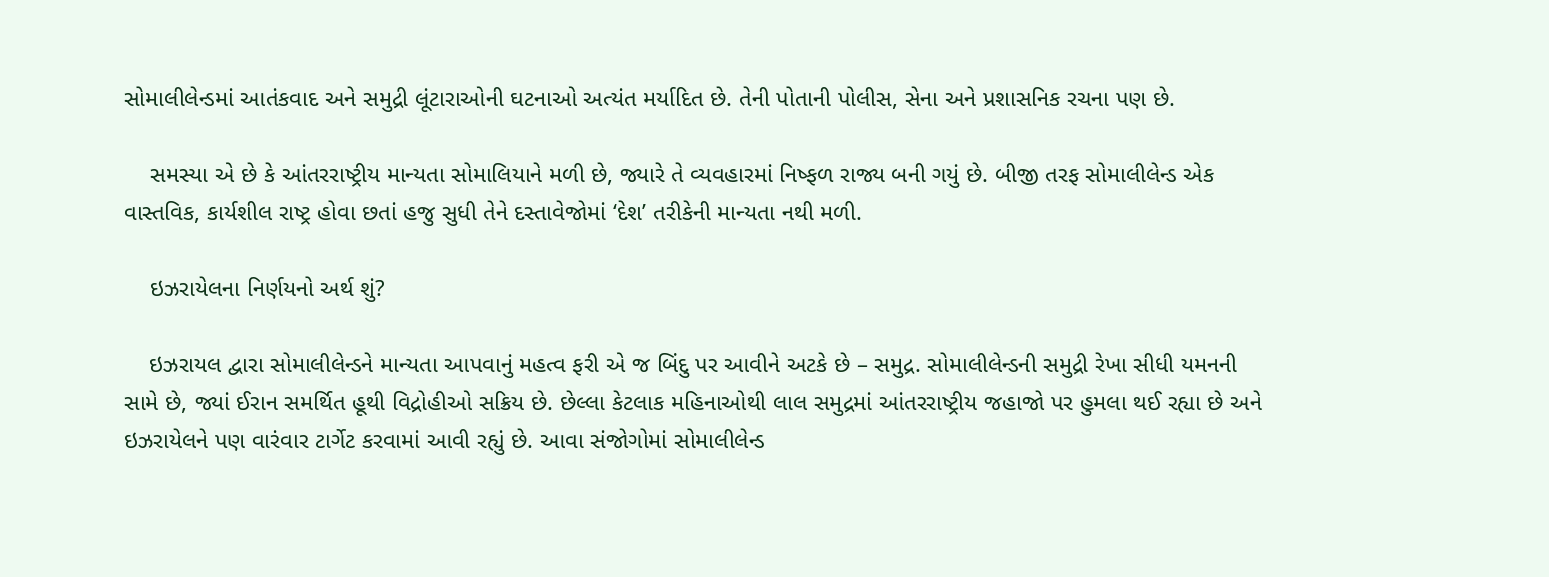સોમાલીલેન્ડમાં આતંકવાદ અને સમુદ્રી લૂંટારાઓની ઘટનાઓ અત્યંત મર્યાદિત છે. તેની પોતાની પોલીસ, સેના અને પ્રશાસનિક રચના પણ છે.

    સમસ્યા એ છે કે આંતરરાષ્ટ્રીય માન્યતા સોમાલિયાને મળી છે, જ્યારે તે વ્યવહારમાં નિષ્ફળ રાજ્ય બની ગયું છે. બીજી તરફ સોમાલીલેન્ડ એક વાસ્તવિક, કાર્યશીલ રાષ્ટ્ર હોવા છતાં હજુ સુધી તેને દસ્તાવેજોમાં ‘દેશ’ તરીકેની માન્યતા નથી મળી.

    ઇઝરાયેલના નિર્ણયનો અર્થ શું?

    ઇઝરાયલ દ્વારા સોમાલીલેન્ડને માન્યતા આપવાનું મહત્વ ફરી એ જ બિંદુ પર આવીને અટકે છે – સમુદ્ર. સોમાલીલેન્ડની સમુદ્રી રેખા સીધી યમનની સામે છે, જ્યાં ઈરાન સમર્થિત હૂથી વિદ્રોહીઓ સક્રિય છે. છેલ્લા કેટલાક મહિનાઓથી લાલ સમુદ્રમાં આંતરરાષ્ટ્રીય જહાજો પર હુમલા થઈ રહ્યા છે અને ઇઝરાયેલને પણ વારંવાર ટાર્ગેટ કરવામાં આવી રહ્યું છે. આવા સંજોગોમાં સોમાલીલેન્ડ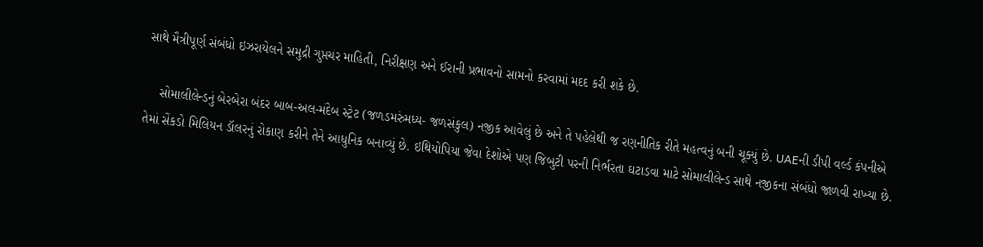સાથે મૈત્રીપૂર્ણ સંબંધો ઇઝરાયેલને સમુદ્રી ગુપ્તચર માહિતી, નિરીક્ષણ અને ઈરાની પ્રભાવનો સામનો કરવામાં મદદ કરી શકે છે.

    સોમાલીલેન્ડનું બેરબેરા બંદર બાબ-અલ-મંદેબ સ્ટ્રેટ (જળડમરુંમધ્ય- જળસંકુલ) નજીક આવેલું છે અને તે પહેલેથી જ રણનીતિક રીતે મહત્વનું બની ચૂક્યું છે. UAEની ડીપી વર્લ્ડ કંપનીએ તેમાં સેંકડો મિલિયન ડૉલરનું રોકાણ કરીને તેને આધુનિક બનાવ્યું છે. ઇથિયોપિયા જેવા દેશોએ પણ જિબુટી પરની નિર્ભરતા ઘટાડવા માટે સોમાલીલેન્ડ સાથે નજીકના સંબંધો જાળવી રાખ્યા છે.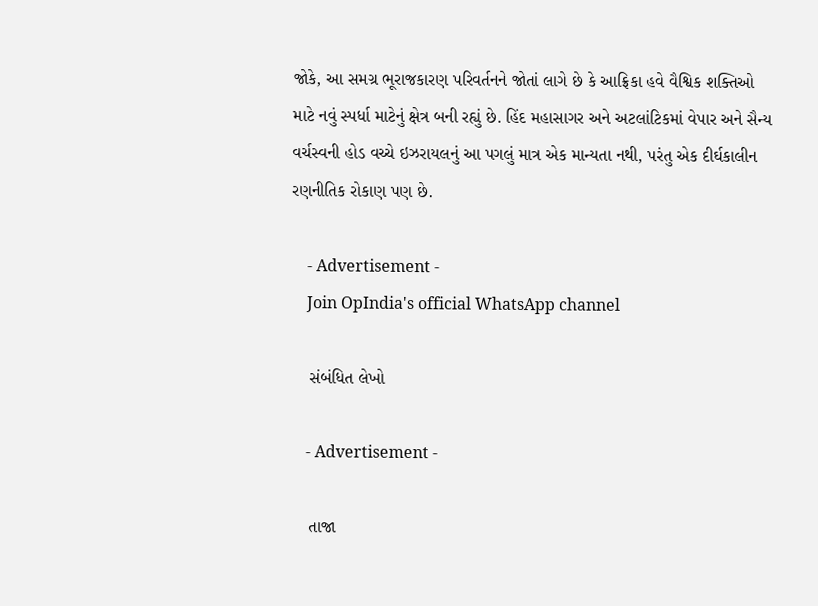જોકે, આ સમગ્ર ભૂરાજકારણ પરિવર્તનને જોતાં લાગે છે કે આફ્રિકા હવે વૈશ્વિક શક્તિઓ માટે નવું સ્પર્ધા માટેનું ક્ષેત્ર બની રહ્યું છે. હિંદ મહાસાગર અને અટલાંટિકમાં વેપાર અને સૈન્ય વર્ચસ્વની હોડ વચ્ચે ઇઝરાયલનું આ પગલું માત્ર એક માન્યતા નથી, પરંતુ એક દીર્ઘકાલીન રણનીતિક રોકાણ પણ છે.

    - Advertisement -
    Join OpIndia's official WhatsApp channel

    સંબંધિત લેખો

    - Advertisement -

    તાજા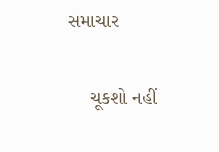સમાચાર

    ચૂકશો નહીં